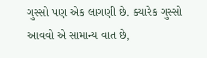ગુસ્સો પણ એક લાગણી છે. ક્યારેક ગુસ્સો આવવો એ સામાન્ય વાત છે,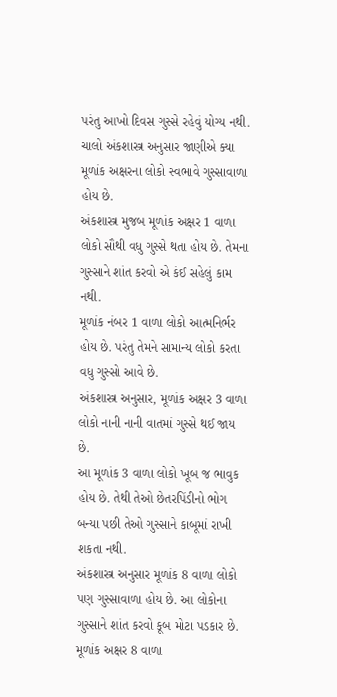પરંતુ આખો દિવસ ગુસ્સે રહેવું યોગ્ય નથી. ચાલો અંકશાસ્ત્ર અનુસાર જાણીએ ક્યા મૂળાંક અક્ષરના લોકો સ્વભાવે ગુસ્સાવાળા હોય છે.
અંકશાસ્ત્ર મુજબ મૂળાંક અક્ષર 1 વાળા લોકો સૌથી વધુ ગુસ્સે થતા હોય છે. તેમના ગુસ્સાને શાંત કરવો એ કંઈ સહેલું કામ નથી.
મૂળાંક નંબર 1 વાળા લોકો આત્મનિર્ભર હોય છે. પરંતુ તેમને સામાન્ય લોકો કરતા વધુ ગુસ્સો આવે છે.
અંકશાસ્ત્ર અનુસાર, મૂળાંક અક્ષર 3 વાળા લોકો નાની નાની વાતમાં ગુસ્સે થઈ જાય છે.
આ મૂળાંક 3 વાળા લોકો ખૂબ જ ભાવુક હોય છે. તેથી તેઓ છેતરપિંડીનો ભોગ બન્યા પછી તેઓ ગુસ્સાને કાબૂમાં રાખી શકતા નથી.
અંકશાસ્ત્ર અનુસાર મૂળાંક 8 વાળા લોકો પણ ગુસ્સાવાળા હોય છે. આ લોકોના ગુસ્સાને શાંત કરવો કૂબ મોટા પડકાર છે.
મૂળાંક અક્ષર 8 વાળા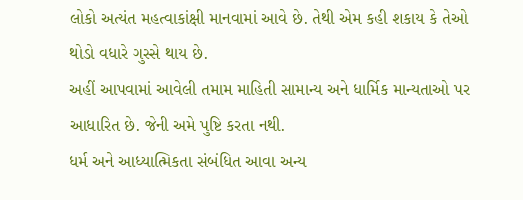લોકો અત્યંત મહત્વાકાંક્ષી માનવામાં આવે છે. તેથી એમ કહી શકાય કે તેઓ થોડો વધારે ગુસ્સે થાય છે.
અહીં આપવામાં આવેલી તમામ માહિતી સામાન્ય અને ધાર્મિક માન્યતાઓ પર આધારિત છે. જેની અમે પુષ્ટિ કરતા નથી.
ધર્મ અને આધ્યાત્મિકતા સંબંધિત આવા અન્ય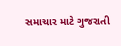સમાચાર માટે ગુજરાતી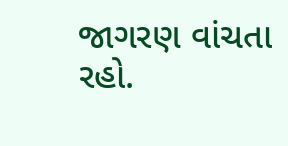જાગરણ વાંચતા રહો.